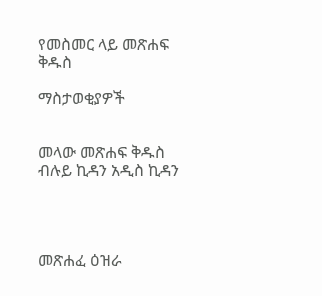የመስመር ላይ መጽሐፍ ቅዱስ

ማስታወቂያዎች


መላው መጽሐፍ ቅዱስ ብሉይ ኪዳን አዲስ ኪዳን




መጽሐፈ ዕዝራ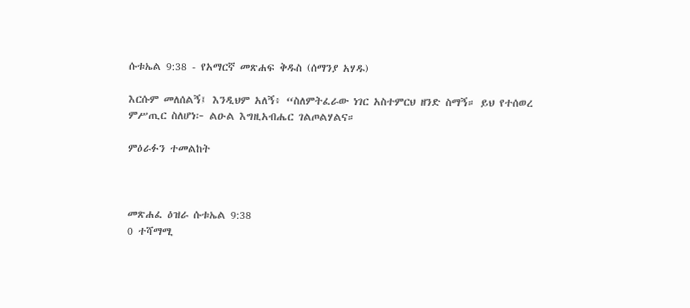ሱቱኤል 9:38 - የአማርኛ መጽሐፍ ቅዱስ (ሰማንያ አሃዱ)

እርሱም መለሰልኝ፤ እንዲህም አለኝ፥ “ስለምትፈራው ነገር አስተምርህ ዘንድ ስማኝ። ይህ የተሰወረ ምሥጢር ስለሆነ፦ ልዑል እግዚአብሔር ገልጦልሃልና።

ምዕራፉን ተመልከት



መጽሐፈ ዕዝራ ሱቱኤል 9:38
0 ተሻማሚ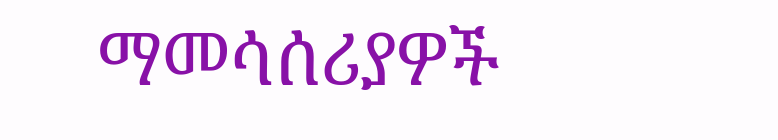ማመሳሰሪያዎች